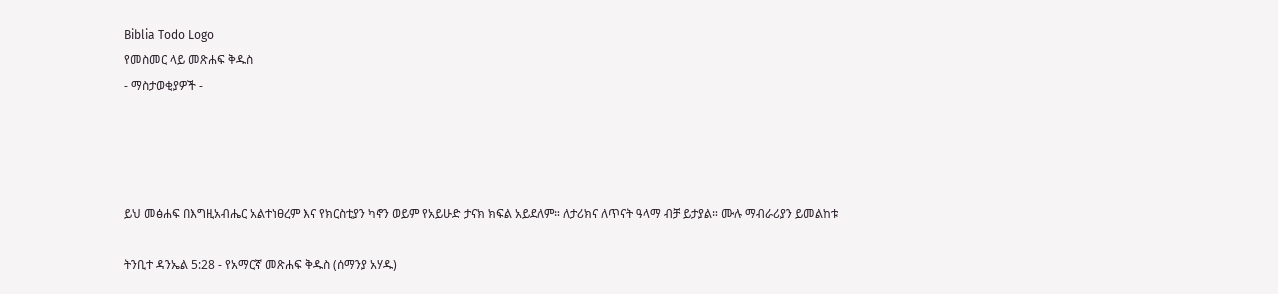Biblia Todo Logo
የመስመር ላይ መጽሐፍ ቅዱስ
- ማስታወቂያዎች -




ይህ መፅሐፍ በእግዚአብሔር አልተነፀረም እና የክርስቲያን ካኖን ወይም የአይሁድ ታናክ ክፍል አይደለም። ለታሪክና ለጥናት ዓላማ ብቻ ይታያል። ሙሉ ማብራሪያን ይመልከቱ

ትንቢተ ዳንኤል 5:28 - የአማርኛ መጽሐፍ ቅዱስ (ሰማንያ አሃዱ)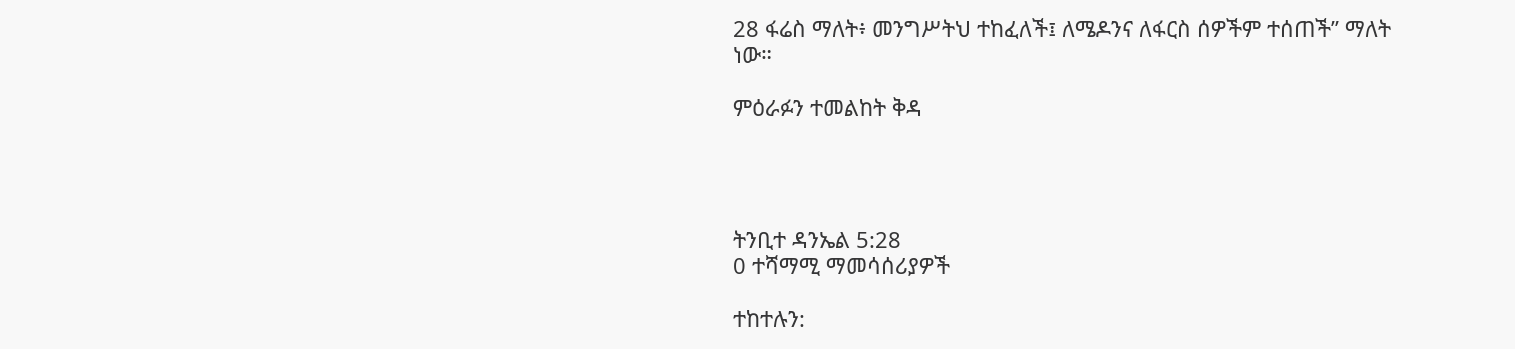28 ፋሬስ ማለት፥ መንግሥትህ ተከፈለች፤ ለሜዶንና ለፋርስ ሰዎችም ተሰጠች” ማለት ነው።

ምዕራፉን ተመልከት ቅዳ




ትንቢተ ዳንኤል 5:28
0 ተሻማሚ ማመሳሰሪያዎች

ተከተሉን: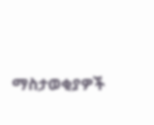ማስታወቂያዎች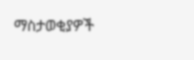ማስታወቂያዎች